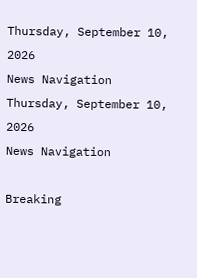Thursday, September 10, 2026
News Navigation
Thursday, September 10, 2026
News Navigation

Breaking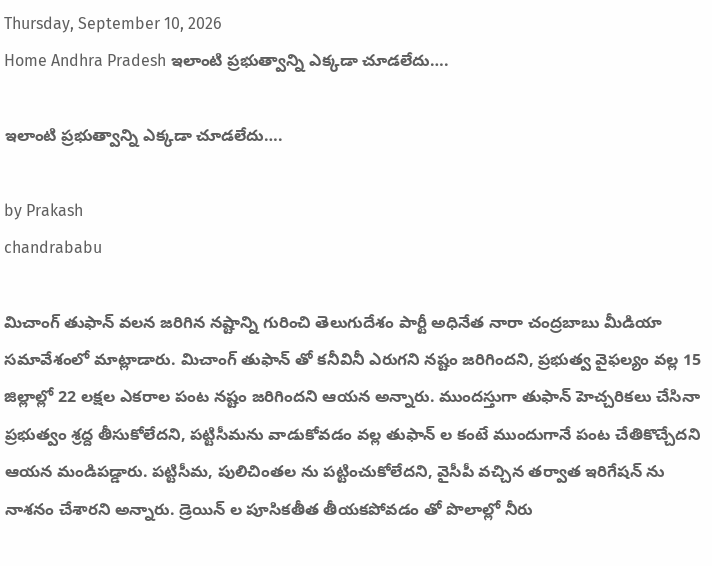Thursday, September 10, 2026
Home Andhra Pradesh ఇలాంటి ప్రభుత్వాన్ని ఎక్కడా చూడలేదు….

ఇలాంటి ప్రభుత్వాన్ని ఎక్కడా చూడలేదు….

by Prakash
chandrababu

మిచాంగ్ తుఫాన్ వలన జరిగిన నష్టాన్ని గురించి తెలుగుదేశం పార్టీ అధినేత నారా చంద్రబాబు మీడియా సమావేశంలో మాట్లాడారు. మిచాంగ్ తుఫాన్ తో కనీవినీ ఎరుగని నష్టం జరిగిందని, ప్రభుత్వ వైఫల్యం వల్ల 15 జిల్లాల్లో 22 లక్షల ఎకరాల పంట నష్టం జరిగిందని ఆయన అన్నారు. ముందస్తుగా తుఫాన్ హెచ్చరికలు చేసినా ప్రభుత్వం శ్రద్ద తీసుకోలేదని, పట్టిసీమను వాడుకోవడం వల్ల తుఫాన్ ల కంటే ముందుగానే పంట చేతికొచ్చేదని ఆయన మండిపడ్డారు. పట్టిసీమ, పులిచింతల ను పట్టించుకోలేదని, వైసీపీ వచ్చిన తర్వాత ఇరిగేషన్ ను నాశనం చేశారని అన్నారు. డ్రెయిన్ ల పూసికతీత తీయకపోవడం తో పొలాల్లో నీరు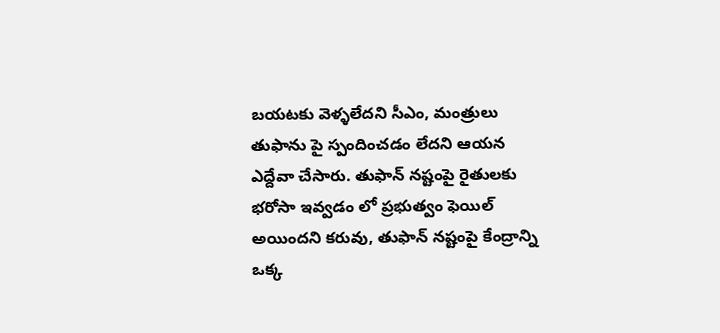బయటకు వెళ్ళలేదని సీఎం, మంత్రులు తుఫాను పై స్పందించడం లేదని ఆయన ఎద్దేవా చేసారు. తుఫాన్ నష్టంపై రైతులకు భరోసా ఇవ్వడం లో ప్రభుత్వం ఫెయిల్ అయిందని కరువు, తుఫాన్ నష్టంపై కేంద్రాన్ని ఒక్క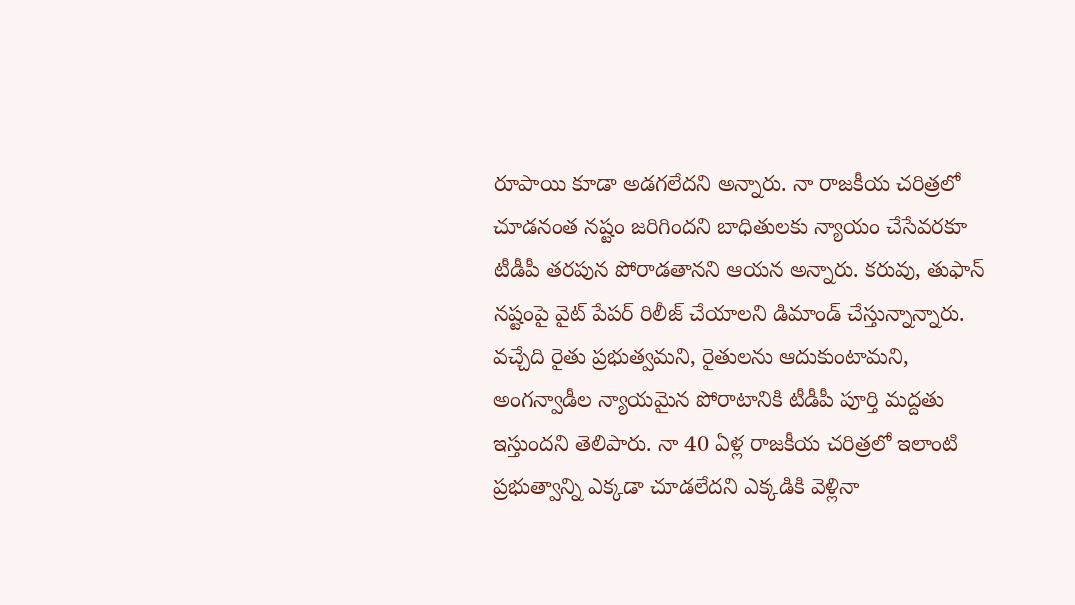రూపాయి కూడా అడగలేదని అన్నారు. నా రాజకీయ చరిత్రలో చూడనంత నష్టం జరిగిందని బాధితులకు న్యాయం చేసేవరకూ టీడీపీ తరపున పోరాడతానని ఆయన అన్నారు. కరువు, తుఫాన్ నష్టంపై వైట్ పేపర్ రిలీజ్ చేయాలని డిమాండ్ చేస్తున్నాన్నారు. వచ్చేది రైతు ప్రభుత్వమని, రైతులను ఆదుకుంటామని, అంగన్వాడీల న్యాయమైన పోరాటానికి టీడీపీ పూర్తి మద్దతు ఇస్తుందని తెలిపారు. నా 40 ఏళ్ల రాజకీయ చరిత్రలో ఇలాంటి ప్రభుత్వాన్ని ఎక్కడా చూడలేదని ఎక్కడికి వెళ్లినా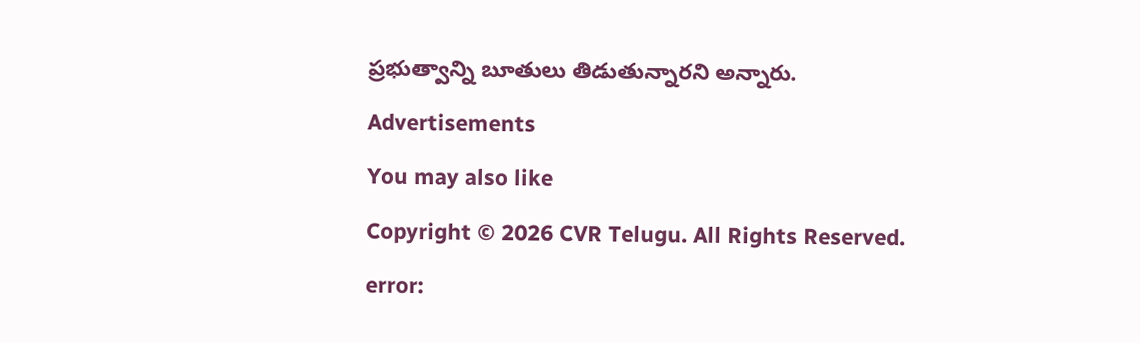ప్రభుత్వాన్ని బూతులు తిడుతున్నారని అన్నారు.

Advertisements

You may also like

Copyright © 2026 CVR Telugu. All Rights Reserved.

error: